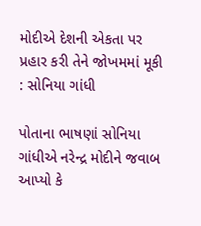મોદીએ દેશની એકતા પર પ્રહાર કરી તેને જોખમમાં મૂકી : સોનિયા ગાંધી

પોતાના ભાષણાં સોનિયા ગાંધીએ નરેન્દ્ર મોદીને જવાબ આપ્યો કે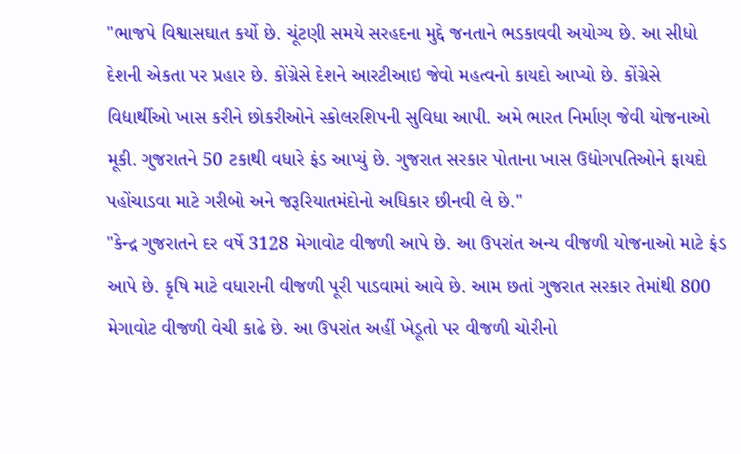"ભાજપે વિશ્વાસઘાત કર્યો છે. ચૂંટણી સમયે સરહદના મુદ્દે જનતાને ભડકાવવી અયોગ્ય છે. આ સીધો દેશની એકતા પર પ્રહાર છે. કોંગ્રેસે દેશને આરટીઆઇ જેવો મહત્વનો કાયદો આપ્યો છે. કોંગ્રેસે
વિદ્યાર્થીઓ ખાસ કરીને છોકરીઓને સ્કોલરશિપની સુવિધા આપી. અમે ભારત નિર્માણ જેવી યોજનાઓ મૂકી. ગુજરાતને 50 ટકાથી વધારે ફંડ આપ્યું છે. ગુજરાત સરકાર પોતાના ખાસ ઉદ્યોગપતિઓને ફાયદો પહોંચાડવા માટે ગરીબો અને જરૂરિયાતમંદોનો અધિકાર છીનવી લે છે."
"કેન્દ્ર ગુજરાતને દર વર્ષે 3128 મેગાવોટ વીજળી આપે છે. આ ઉપરાંત અન્ય વીજળી યોજનાઓ માટે ફંડ આપે છે. કૃષિ માટે વધારાની વીજળી પૂરી પાડવામાં આવે છે. આમ છતાં ગુજરાત સરકાર તેમાંથી 800 મેગાવોટ વીજળી વેચી કાઢે છે. આ ઉપરાંત અહીં ખેડૂતો પર વીજળી ચોરીનો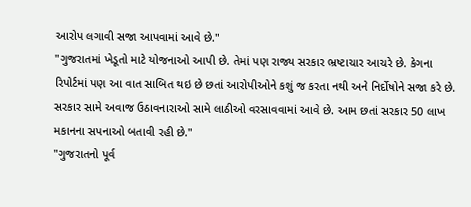આરોપ લગાવી સજા આપવામાં આવે છે."
"ગુજરાતમાં ખેડૂતો માટે યોજનાઓ આપી છે. તેમાં પણ રાજ્ય સરકાર ભ્રષ્ટાચાર આચરે છે. કેગના રિપોર્ટમાં પણ આ વાત સાબિત થઇ છે છતાં આરોપીઓને કશું જ કરતા નથી અને નિર્દોષોને સજા કરે છે. સરકાર સામે અવાજ ઉઠાવનારાઓ સામે લાઠીઓ વરસાવવામાં આવે છે. આમ છતાં સરકાર 50 લાખ મકાનના સપનાઓ બતાવી રહી છે."
"ગુજરાતનો પૂર્વ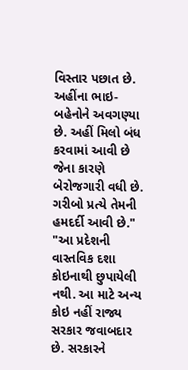વિસ્તાર પછાત છે. અહીંના ભાઇ- બહેનોને અવગણ્યા છે. અહીં મિલો બંધ કરવામાં આવી છે જેના કારણે બેરોજગારી વધી છે. ગરીબો પ્રત્યે તેમની હમદર્દી આવી છે."
"આ પ્રદેશની વાસ્તવિક દશા કોઇનાથી છુપાયેલી નથી. આ માટે અન્ય કોઇ નહીં રાજ્ય સરકાર જવાબદાર છે. સરકારને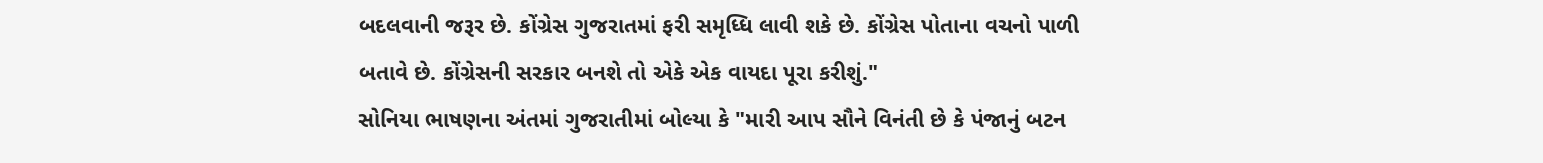બદલવાની જરૂર છે. કોંગ્રેસ ગુજરાતમાં ફરી સમૃધ્ધિ લાવી શકે છે. કોંગ્રેસ પોતાના વચનો પાળી બતાવે છે. કોંગ્રેસની સરકાર બનશે તો એકે એક વાયદા પૂરા કરીશું."
સોનિયા ભાષણના અંતમાં ગુજરાતીમાં બોલ્યા કે "મારી આપ સૌને વિનંતી છે કે પંજાનું બટન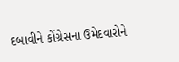દબાવીને કોંગ્રેસના ઉમેદવારોને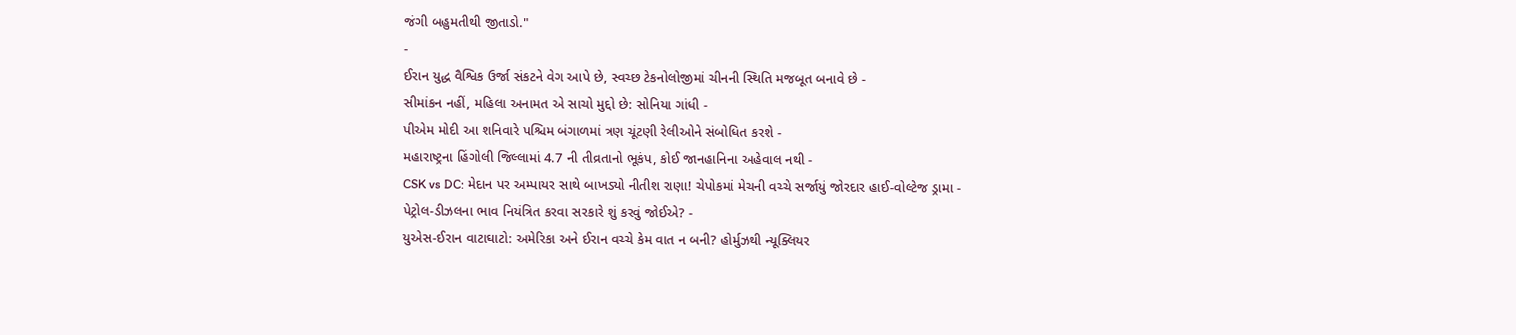જંગી બહુમતીથી જીતાડો."
-
ઈરાન યુદ્ધ વૈશ્વિક ઉર્જા સંકટને વેગ આપે છે, સ્વચ્છ ટેકનોલોજીમાં ચીનની સ્થિતિ મજબૂત બનાવે છે -
સીમાંકન નહીં, મહિલા અનામત એ સાચો મુદ્દો છે: સોનિયા ગાંધી -
પીએમ મોદી આ શનિવારે પશ્ચિમ બંગાળમાં ત્રણ ચૂંટણી રેલીઓને સંબોધિત કરશે -
મહારાષ્ટ્રના હિંગોલી જિલ્લામાં 4.7 ની તીવ્રતાનો ભૂકંપ, કોઈ જાનહાનિના અહેવાલ નથી -
CSK vs DC: મેદાન પર અમ્પાયર સાથે બાખડ્યો નીતીશ રાણા! ચેપોકમાં મેચની વચ્ચે સર્જાયું જોરદાર હાઈ-વોલ્ટેજ ડ્રામા -
પેટ્રોલ-ડીઝલના ભાવ નિયંત્રિત કરવા સરકારે શું કરવું જોઈએ? -
યુએસ-ઈરાન વાટાઘાટો: અમેરિકા અને ઈરાન વચ્ચે કેમ વાત ન બની? હોર્મુઝથી ન્યૂક્લિયર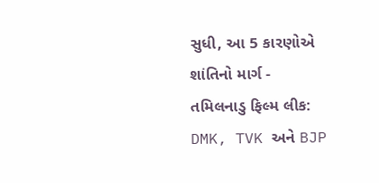સુધી, આ 5 કારણોએ શાંતિનો માર્ગ -
તમિલનાડુ ફિલ્મ લીક: DMK, TVK અને BJP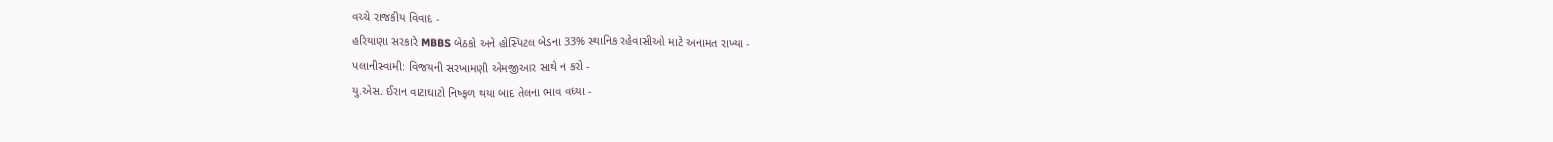વચ્ચે રાજકીય વિવાદ -
હરિયાણા સરકારે MBBS બેઠકો અને હોસ્પિટલ બેડના 33% સ્થાનિક રહેવાસીઓ માટે અનામત રાખ્યા -
પલાનીસ્વામી: વિજયની સરખામણી એમજીઆર સાથે ન કરો -
યુ.એસ. ઈરાન વાટાઘાટો નિષ્ફળ થયા બાદ તેલના ભાવ વધ્યા -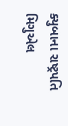ક્યુબાના રાષ્ટ્રપતિ મિગુએલ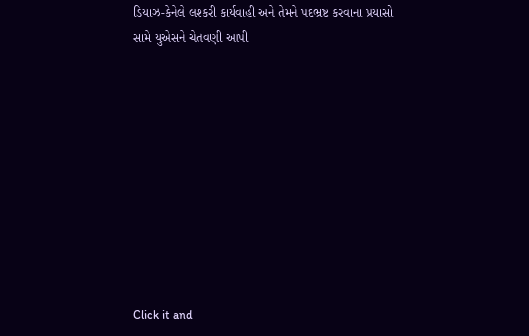ડિયાઝ-કેનેલે લશ્કરી કાર્યવાહી અને તેમને પદભ્રષ્ટ કરવાના પ્રયાસો સામે યુએસને ચેતવણી આપી










Click it and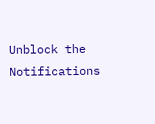Unblock the Notifications